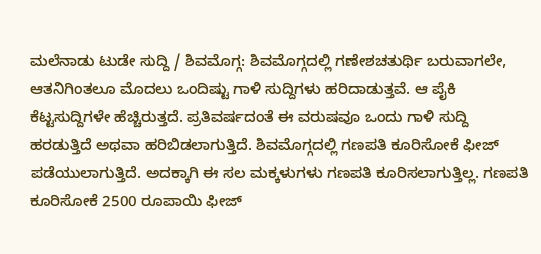ಮಲೆನಾಡು ಟುಡೇ ಸುದ್ದಿ / ಶಿವಮೊಗ್ಗ: ಶಿವಮೊಗ್ಗದಲ್ಲಿ ಗಣೇಶಚತುರ್ಥಿ ಬರುವಾಗಲೇ, ಆತನಿಗಿಂತಲೂ ಮೊದಲು ಒಂದಿಷ್ಟು ಗಾಳಿ ಸುದ್ದಿಗಳು ಹರಿದಾಡುತ್ತವೆ. ಆ ಪೈಕಿ ಕೆಟ್ಟಸುದ್ದಿಗಳೇ ಹೆಚ್ಚಿರುತ್ತದೆ. ಪ್ರತಿವರ್ಷದಂತೆ ಈ ವರುಷವೂ ಒಂದು ಗಾಳಿ ಸುದ್ದಿ ಹರಡುತ್ತಿದೆ ಅಥವಾ ಹರಿಬಿಡಲಾಗುತ್ತಿದೆ. ಶಿವಮೊಗ್ಗದಲ್ಲಿ ಗಣಪತಿ ಕೂರಿಸೋಕೆ ಫೀಜ್ ಪಡೆಯುಲಾಗುತ್ತಿದೆ. ಅದಕ್ಕಾಗಿ ಈ ಸಲ ಮಕ್ಕಳುಗಳು ಗಣಪತಿ ಕೂರಿಸಲಾಗುತ್ತಿಲ್ಲ. ಗಣಪತಿ ಕೂರಿಸೋಕೆ 2500 ರೂಪಾಯಿ ಫೀಜ್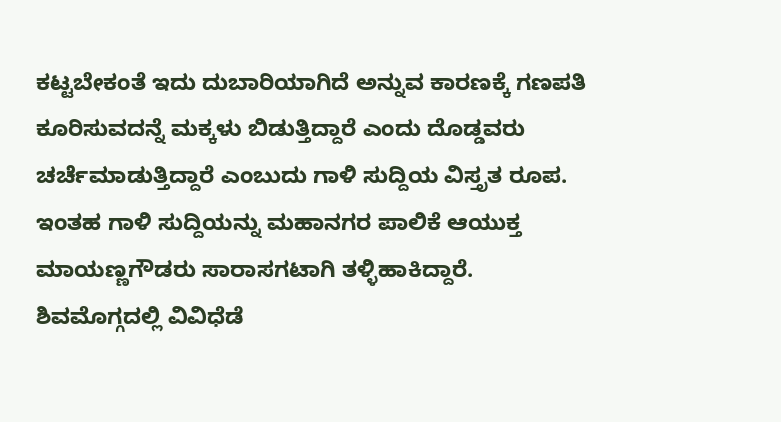ಕಟ್ಟಬೇಕಂತೆ ಇದು ದುಬಾರಿಯಾಗಿದೆ ಅನ್ನುವ ಕಾರಣಕ್ಕೆ ಗಣಪತಿ ಕೂರಿಸುವದನ್ನೆ ಮಕ್ಕಳು ಬಿಡುತ್ತಿದ್ದಾರೆ ಎಂದು ದೊಡ್ಡವರು ಚರ್ಚೆಮಾಡುತ್ತಿದ್ದಾರೆ ಎಂಬುದು ಗಾಳಿ ಸುದ್ದಿಯ ವಿಸ್ತೃತ ರೂಪ. ಇಂತಹ ಗಾಳಿ ಸುದ್ದಿಯನ್ನು ಮಹಾನಗರ ಪಾಲಿಕೆ ಆಯುಕ್ತ ಮಾಯಣ್ಣಗೌಡರು ಸಾರಾಸಗಟಾಗಿ ತಳ್ಳಿಹಾಕಿದ್ದಾರೆ.
ಶಿವಮೊಗ್ಗದಲ್ಲಿ ವಿವಿಧೆಡೆ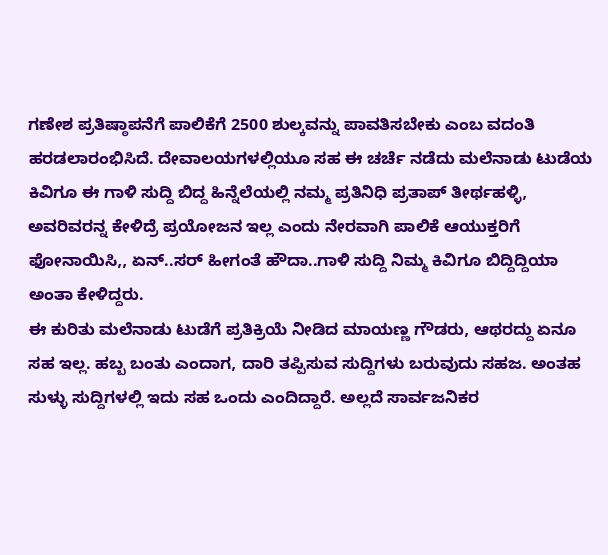ಗಣೇಶ ಪ್ರತಿಷ್ಠಾಪನೆಗೆ ಪಾಲಿಕೆಗೆ 2500 ಶುಲ್ಕವನ್ನು ಪಾವತಿಸಬೇಕು ಎಂಬ ವದಂತಿ ಹರಡಲಾರಂಭಿಸಿದೆ. ದೇವಾಲಯಗಳಲ್ಲಿಯೂ ಸಹ ಈ ಚರ್ಚೆ ನಡೆದು ಮಲೆನಾಡು ಟುಡೆಯ ಕಿವಿಗೂ ಈ ಗಾಳಿ ಸುದ್ದಿ ಬಿದ್ದ ಹಿನ್ನೆಲೆಯಲ್ಲಿ ನಮ್ಮ ಪ್ರತಿನಿಧಿ ಪ್ರತಾಪ್ ತೀರ್ಥಹಳ್ಳಿ, ಅವರಿವರನ್ನ ಕೇಳಿದ್ರೆ ಪ್ರಯೋಜನ ಇಲ್ಲ ಎಂದು ನೇರವಾಗಿ ಪಾಲಿಕೆ ಆಯುಕ್ತರಿಗೆ ಫೋನಾಯಿಸಿ,, ಏನ್..ಸರ್ ಹೀಗಂತೆ ಹೌದಾ..ಗಾಳಿ ಸುದ್ದಿ ನಿಮ್ಮ ಕಿವಿಗೂ ಬಿದ್ದಿದ್ದಿಯಾ ಅಂತಾ ಕೇಳಿದ್ದರು.
ಈ ಕುರಿತು ಮಲೆನಾಡು ಟುಡೆಗೆ ಪ್ರತಿಕ್ರಿಯೆ ನೀಡಿದ ಮಾಯಣ್ಣ ಗೌಡರು, ಆಥರದ್ದು ಏನೂ ಸಹ ಇಲ್ಲ. ಹಬ್ಬ ಬಂತು ಎಂದಾಗ, ದಾರಿ ತಪ್ಪಿಸುವ ಸುದ್ದಿಗಳು ಬರುವುದು ಸಹಜ. ಅಂತಹ ಸುಳ್ಳು ಸುದ್ದಿಗಳಲ್ಲಿ ಇದು ಸಹ ಒಂದು ಎಂದಿದ್ದಾರೆ. ಅಲ್ಲದೆ ಸಾರ್ವಜನಿಕರ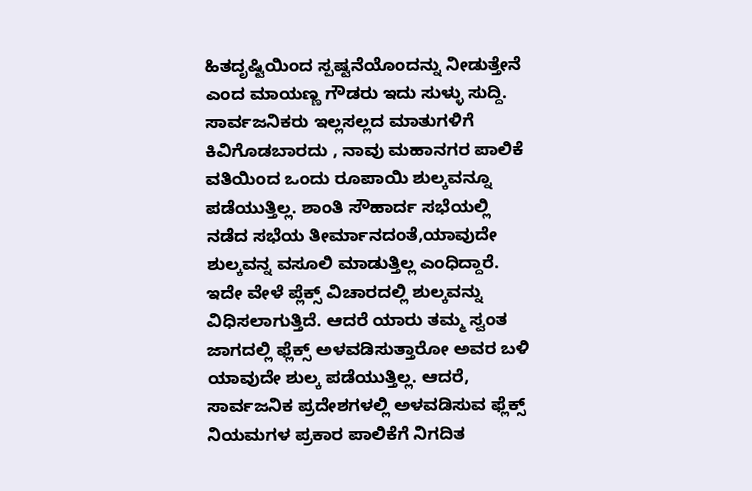ಹಿತದೃಷ್ಟಿಯಿಂದ ಸ್ಪಷ್ಟನೆಯೊಂದನ್ನು ನೀಡುತ್ತೇನೆ ಎಂದ ಮಾಯಣ್ಣ ಗೌಡರು ಇದು ಸುಳ್ಳು ಸುದ್ದಿ. ಸಾರ್ವಜನಿಕರು ಇಲ್ಲಸಲ್ಲದ ಮಾತುಗಳಿಗೆ ಕಿವಿಗೊಡಬಾರದು , ನಾವು ಮಹಾನಗರ ಪಾಲಿಕೆ ವತಿಯಿಂದ ಒಂದು ರೂಪಾಯಿ ಶುಲ್ಕವನ್ನೂ ಪಡೆಯುತ್ತಿಲ್ಲ. ಶಾಂತಿ ಸೌಹಾರ್ದ ಸಭೆಯಲ್ಲಿ ನಡೆದ ಸಭೆಯ ತೀರ್ಮಾನದಂತೆ,ಯಾವುದೇ ಶುಲ್ಕವನ್ನ ವಸೂಲಿ ಮಾಡುತ್ತಿಲ್ಲ ಎಂಧಿದ್ದಾರೆ.
ಇದೇ ವೇಳೆ ಪ್ಲೆಕ್ಸ್ ವಿಚಾರದಲ್ಲಿ ಶುಲ್ಕವನ್ನು ವಿಧಿಸಲಾಗುತ್ತಿದೆ. ಆದರೆ ಯಾರು ತಮ್ಮ ಸ್ವಂತ ಜಾಗದಲ್ಲಿ ಫ್ಲೆಕ್ಸ್ ಅಳವಡಿಸುತ್ತಾರೋ ಅವರ ಬಳಿ ಯಾವುದೇ ಶುಲ್ಕ ಪಡೆಯುತ್ತಿಲ್ಲ. ಆದರೆ, ಸಾರ್ವಜನಿಕ ಪ್ರದೇಶಗಳಲ್ಲಿ ಅಳವಡಿಸುವ ಫ್ಲೆಕ್ಸ್ ನಿಯಮಗಳ ಪ್ರಕಾರ ಪಾಲಿಕೆಗೆ ನಿಗದಿತ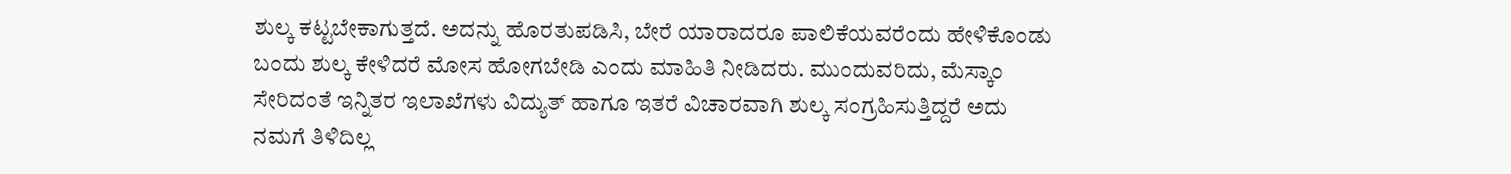ಶುಲ್ಕ ಕಟ್ಟಬೇಕಾಗುತ್ತದೆ. ಅದನ್ನು ಹೊರತುಪಡಿಸಿ, ಬೇರೆ ಯಾರಾದರೂ ಪಾಲಿಕೆಯವರೆಂದು ಹೇಳಿಕೊಂಡು ಬಂದು ಶುಲ್ಕ ಕೇಳಿದರೆ ಮೋಸ ಹೋಗಬೇಡಿ ಎಂದು ಮಾಹಿತಿ ನೀಡಿದರು. ಮುಂದುವರಿದು, ಮೆಸ್ಕಾಂ ಸೇರಿದಂತೆ ಇನ್ನಿತರ ಇಲಾಖೆಗಳು ವಿದ್ಯುತ್ ಹಾಗೂ ಇತರೆ ವಿಚಾರವಾಗಿ ಶುಲ್ಕ ಸಂಗ್ರಹಿಸುತ್ತಿದ್ದರೆ ಅದು ನಮಗೆ ತಿಳಿದಿಲ್ಲ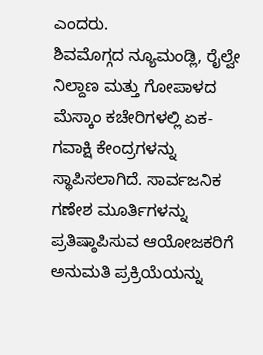ಎಂದರು.
ಶಿವಮೊಗ್ಗದ ನ್ಯೂಮಂಡ್ಲಿ, ರೈಲ್ವೇ ನಿಲ್ದಾಣ ಮತ್ತು ಗೋಪಾಳದ ಮೆಸ್ಕಾಂ ಕಚೇರಿಗಳಲ್ಲಿ ಏಕ-ಗವಾಕ್ಷಿ ಕೇಂದ್ರಗಳನ್ನು ಸ್ಥಾಪಿಸಲಾಗಿದೆ. ಸಾರ್ವಜನಿಕ ಗಣೇಶ ಮೂರ್ತಿಗಳನ್ನು ಪ್ರತಿಷ್ಠಾಪಿಸುವ ಆಯೋಜಕರಿಗೆ ಅನುಮತಿ ಪ್ರಕ್ರಿಯೆಯನ್ನು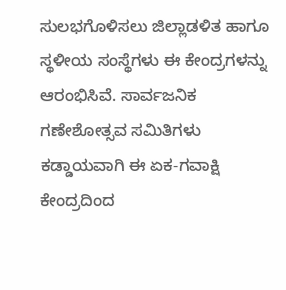ಸುಲಭಗೊಳಿಸಲು ಜಿಲ್ಲಾಡಳಿತ ಹಾಗೂ ಸ್ಥಳೀಯ ಸಂಸ್ಥೆಗಳು ಈ ಕೇಂದ್ರಗಳನ್ನು ಆರಂಭಿಸಿವೆ. ಸಾರ್ವಜನಿಕ ಗಣೇಶೋತ್ಸವ ಸಮಿತಿಗಳು ಕಡ್ಡಾಯವಾಗಿ ಈ ಏಕ-ಗವಾಕ್ಷಿ ಕೇಂದ್ರದಿಂದ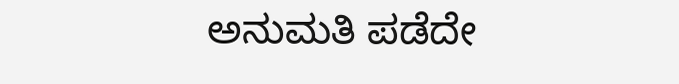ಅನುಮತಿ ಪಡೆದೇ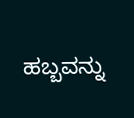ಹಬ್ಬವನ್ನು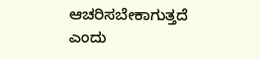ಆಚರಿಸಬೇಕಾಗುತ್ತದೆ ಎಂದು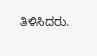ತಿಳಿಸಿದರು.